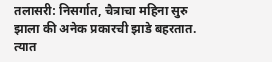तलासरी: निसर्गात, चैत्राचा महिना सुरु झाला की अनेक प्रकारची झाडे बहरतात. त्यात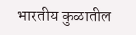भारतीय कुळातील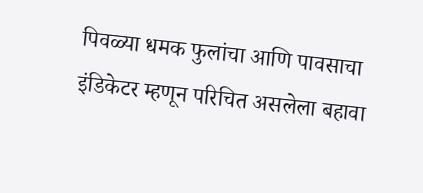पिवळ्या धमक फुलांचा आणि पावसाचा इंडिकेटर म्हणून परिचित असलेला बहावा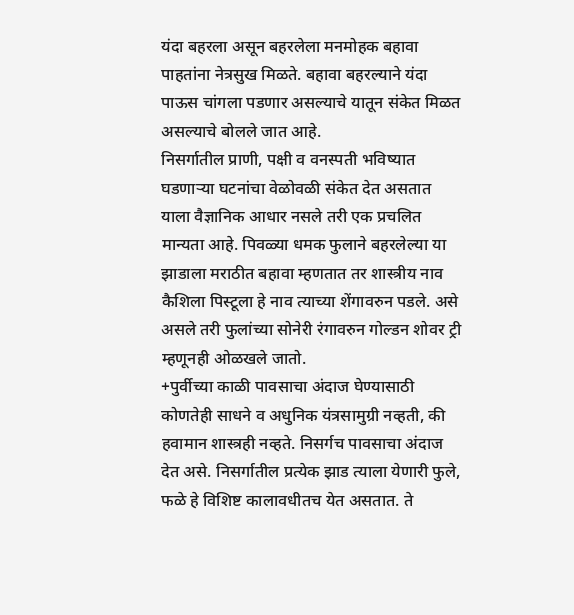यंदा बहरला असून बहरलेला मनमोहक बहावा पाहतांना नेत्रसुख मिळते. बहावा बहरल्याने यंदा पाऊस चांगला पडणार असल्याचे यातून संकेत मिळत असल्याचे बोलले जात आहे.
निसर्गातील प्राणी, पक्षी व वनस्पती भविष्यात घडणाऱ्या घटनांचा वेळोवळी संकेत देत असतात याला वैज्ञानिक आधार नसले तरी एक प्रचलित मान्यता आहे. पिवळ्या धमक फुलाने बहरलेल्या या झाडाला मराठीत बहावा म्हणतात तर शास्त्रीय नाव कैशिला पिस्टूला हे नाव त्याच्या शेंगावरुन पडले. असे असले तरी फुलांच्या सोनेरी रंगावरुन गोल्डन शोवर ट्री म्हणूनही ओळखले जातो.
+पुर्वीच्या काळी पावसाचा अंदाज घेण्यासाठी कोणतेही साधने व अधुनिक यंत्रसामुग्री नव्हती, की हवामान शास्त्रही नव्हते. निसर्गच पावसाचा अंदाज देत असे. निसर्गातील प्रत्येक झाड त्याला येणारी फुले, फळे हे विशिष्ट कालावधीतच येत असतात. ते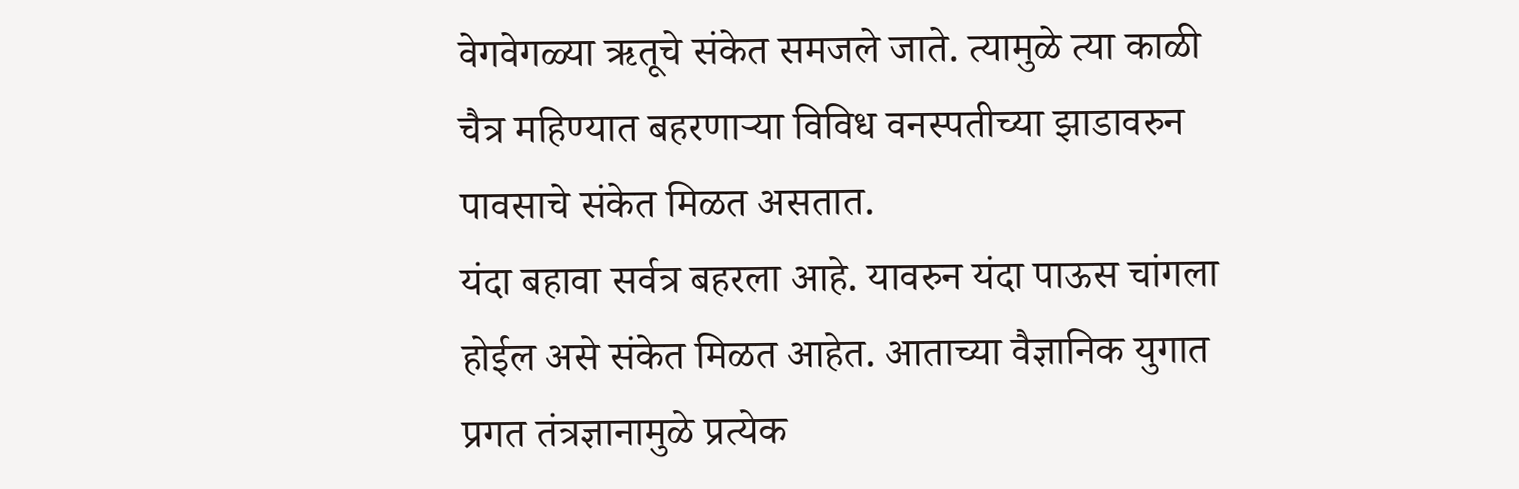वेगवेगळ्या ऋतूचे संकेत समजले जाते. त्यामुळे त्या काळी चैत्र महिण्यात बहरणाऱ्या विविध वनस्पतीच्या झाडावरुन पावसाचे संकेत मिळत असतात.
यंदा बहावा सर्वत्र बहरला आहे. यावरुन यंदा पाऊस चांगला होईल असे संकेत मिळत आहेत. आताच्या वैज्ञानिक युगात प्रगत तंत्रज्ञानामुळे प्रत्येक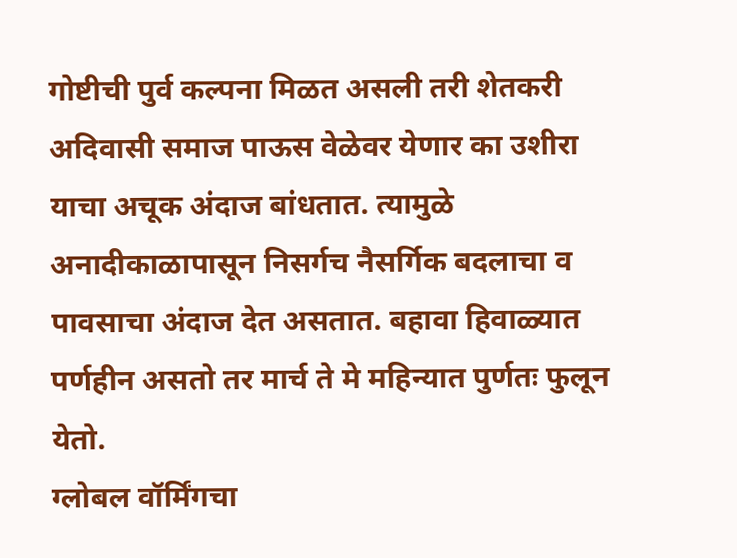गोष्टीची पुर्व कल्पना मिळत असली तरी शेतकरी अदिवासी समाज पाऊस वेळेवर येणार का उशीरा याचा अचूक अंदाज बांधतात. त्यामुळे अनादीकाळापासून निसर्गच नैसर्गिक बदलाचा व पावसाचा अंदाज देत असतात. बहावा हिवाळ्यात पर्णहीन असतो तर मार्च ते मे महिन्यात पुर्णतः फुलून येतो.
ग्लोबल वॉर्मिंगचा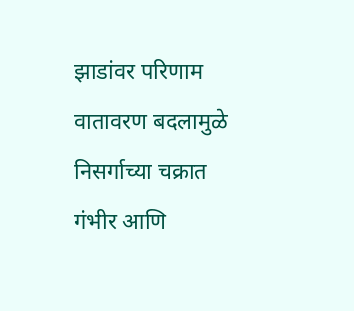झाडांवर परिणाम
वातावरण बदलामुळे निसर्गाच्या चक्रात गंभीर आणि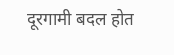दूरगामी बदल होत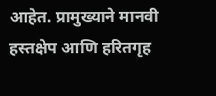आहेत. प्रामुख्याने मानवी हस्तक्षेप आणि हरितगृह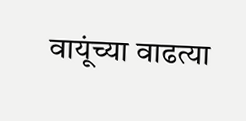वायूंच्या वाढत्या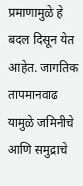प्रमाणामुळे हे बदल दिसून येत आहेत. जागतिक तापमानवाढ यामुळे जमिनीचे आणि समुद्राचे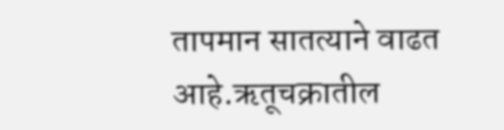तापमान सातत्याने वाढत आहे.ऋतूचक्रातील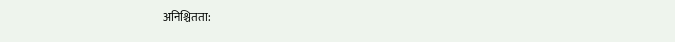अनिश्चितता: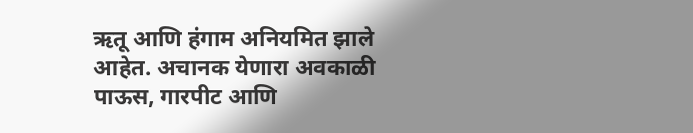ऋतू आणि हंगाम अनियमित झाले आहेत. अचानक येणारा अवकाळी पाऊस, गारपीट आणि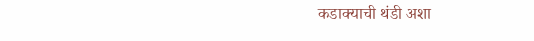कडाक्याची थंडी अशा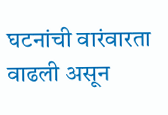घटनांची वारंवारता वाढली असून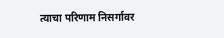त्याचा परिणाम निसर्गावर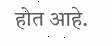होत आहे.